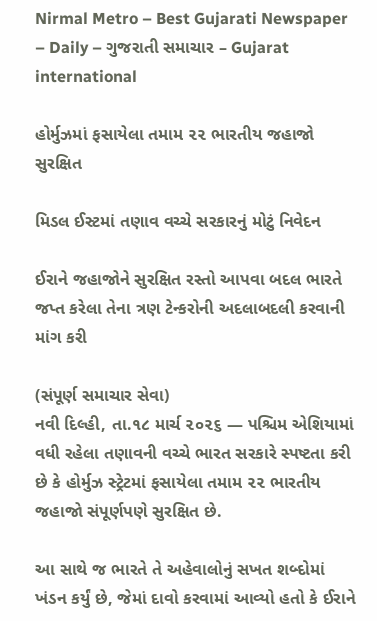Nirmal Metro – Best Gujarati Newspaper – Daily – ગુજરાતી સમાચાર – Gujarat
international

હોર્મુઝમાં ફસાયેલા તમામ ૨૨ ભારતીય જહાજો સુરક્ષિત

મિડલ ઈસ્ટમાં તણાવ વચ્ચે સરકારનું મોટું નિવેદન

ઈરાને જહાજોને સુરક્ષિત રસ્તો આપવા બદલ ભારતે જપ્ત કરેલા તેના ત્રણ ટેન્કરોની અદલાબદલી કરવાની માંગ કરી

(સંપૂર્ણ સમાચાર સેવા)
નવી દિલ્હી, તા.૧૮ માર્ચ ૨૦૨૬ — પશ્ચિમ એશિયામાં વધી રહેલા તણાવની વચ્ચે ભારત સરકારે સ્પષ્ટતા કરી છે કે હોર્મુઝ સ્ટ્રેટમાં ફસાયેલા તમામ ૨૨ ભારતીય જહાજો સંપૂર્ણપણે સુરક્ષિત છે.

આ સાથે જ ભારતે તે અહેવાલોનું સખત શબ્દોમાં ખંડન કર્યું છે, જેમાં દાવો કરવામાં આવ્યો હતો કે ઈરાને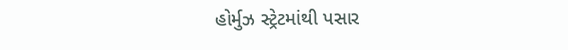હોર્મુઝ સ્ટ્રેટમાંથી પસાર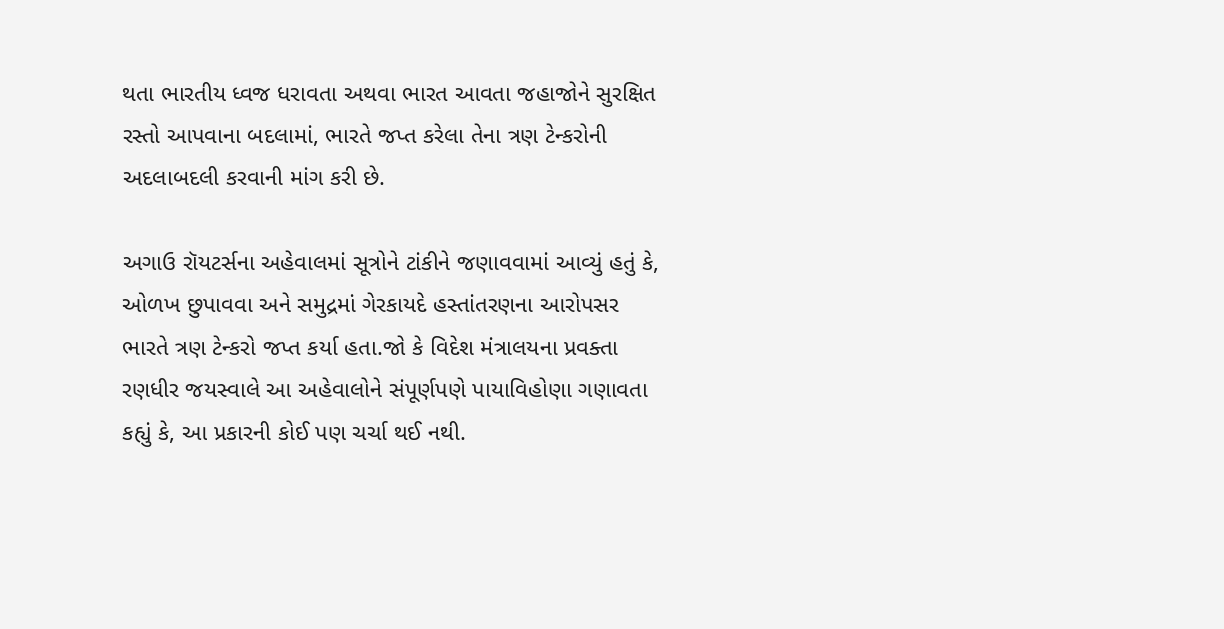થતા ભારતીય ધ્વજ ધરાવતા અથવા ભારત આવતા જહાજોને સુરક્ષિત રસ્તો આપવાના બદલામાં, ભારતે જપ્ત કરેલા તેના ત્રણ ટેન્કરોની અદલાબદલી કરવાની માંગ કરી છે.

અગાઉ રૉયટર્સના અહેવાલમાં સૂત્રોને ટાંકીને જણાવવામાં આવ્યું હતું કે, ઓળખ છુપાવવા અને સમુદ્રમાં ગેરકાયદે હસ્તાંતરણના આરોપસર ભારતે ત્રણ ટેન્કરો જપ્ત કર્યા હતા.જો કે વિદેશ મંત્રાલયના પ્રવક્તા રણધીર જયસ્વાલે આ અહેવાલોને સંપૂર્ણપણે પાયાવિહોણા ગણાવતા કહ્યું કે, આ પ્રકારની કોઈ પણ ચર્ચા થઈ નથી.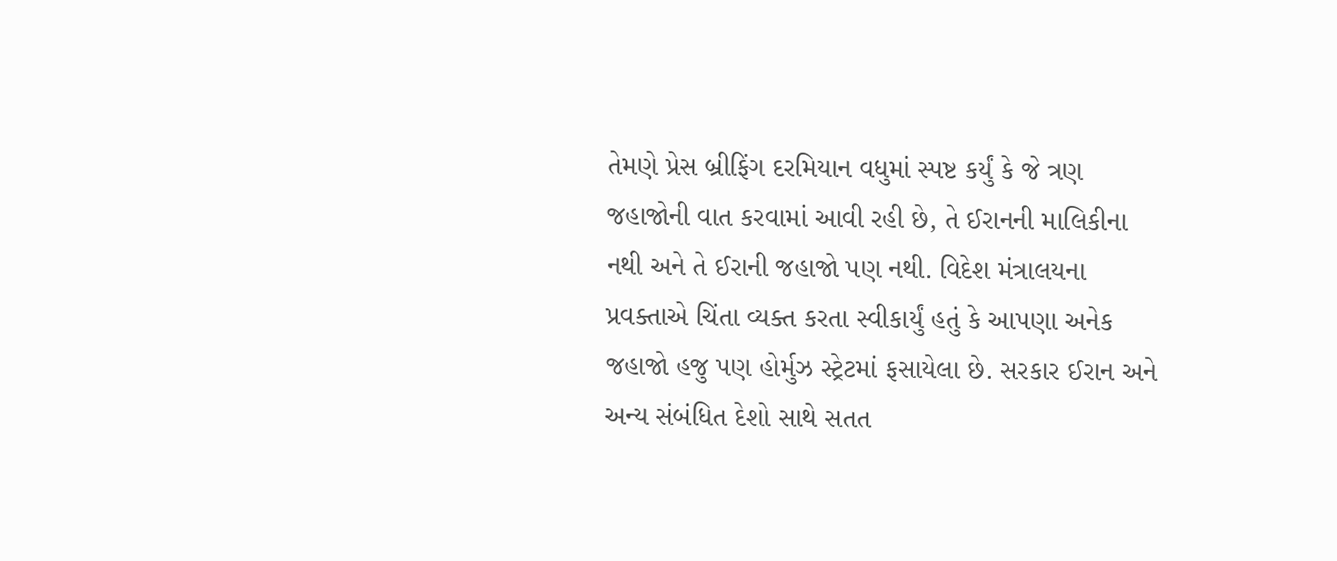તેમણે પ્રેસ બ્રીફિંગ દરમિયાન વધુમાં સ્પષ્ટ કર્યું કે જે ત્રણ જહાજોની વાત કરવામાં આવી રહી છે, તે ઈરાનની માલિકીના નથી અને તે ઈરાની જહાજો પણ નથી. વિદેશ મંત્રાલયના પ્રવક્તાએ ચિંતા વ્યક્ત કરતા સ્વીકાર્યું હતું કે આપણા અનેક જહાજો હજુ પણ હોર્મુઝ સ્ટ્રેટમાં ફસાયેલા છે. સરકાર ઈરાન અને અન્ય સંબંધિત દેશો સાથે સતત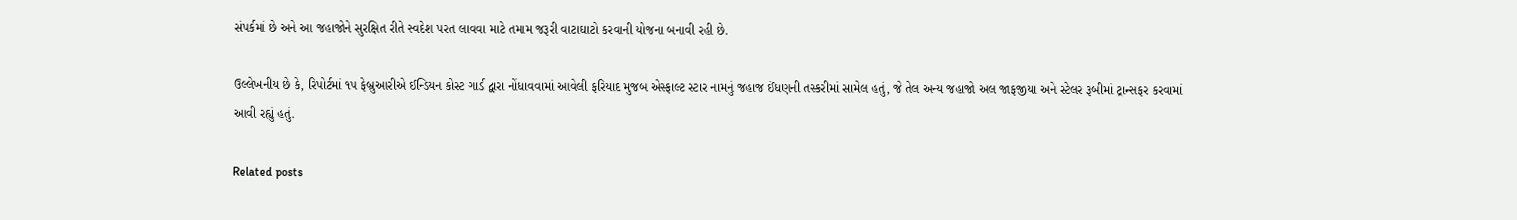સંપર્કમાં છે અને આ જહાજોને સુરક્ષિત રીતે સ્વદેશ પરત લાવવા માટે તમામ જરૂરી વાટાઘાટો કરવાની યોજના બનાવી રહી છે.

ઉલ્લેખનીય છે કે, રિપોર્ટમાં ૧૫ ફેબ્રુઆરીએ ઈન્ડિયન કોસ્ટ ગાર્ડ દ્વારા નોંધાવવામાં આવેલી ફરિયાદ મુજબ એસ્ફાલ્ટ સ્ટાર નામનું જહાજ ઈંધણની તસ્કરીમાં સામેલ હતું, જે તેલ અન્ય જહાજો અલ જાફજીયા અને સ્ટેલર રૂબીમાં ટ્રાન્સફર કરવામાં આવી રહ્યું હતું.

Related posts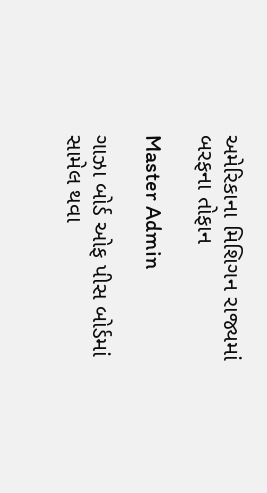અમેરિકાના મિશિગન રાજ્યમાં બરફના તોફાન

Master Admin

ગાઝા બોર્ડ ઓફ પીસ બોર્ડમાં સામેલ થવા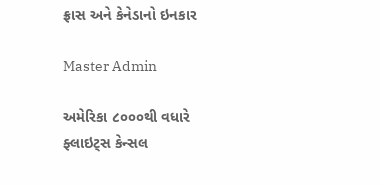ફ્રાસ અને કેનેડાનો ઇનકાર

Master Admin

અમેરિકા ૮૦૦૦થી વધારે ફ્લાઇટ્‌સ કેન્સલ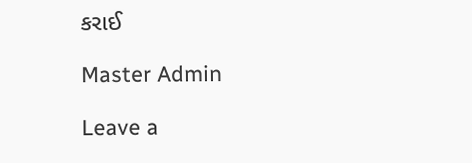કરાઈ

Master Admin

Leave a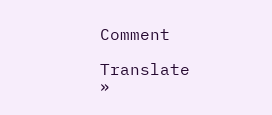Comment

Translate »